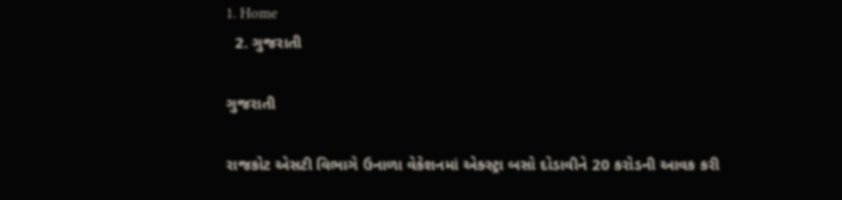1. Home
  2. ગુજરાતી

ગુજરાતી

રાજકોટ એસટી વિભાગે ઉનાળા વેકેશનમાં એક્સ્ટ્રા બસો દોડાવીને 20 કરોડની આવક કરી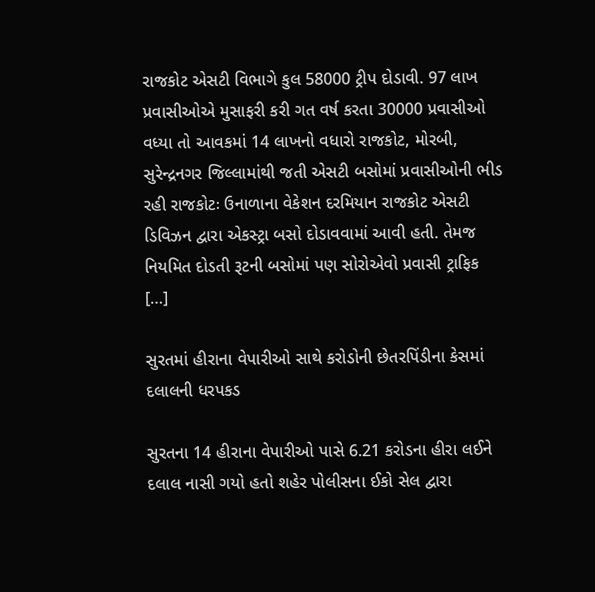રાજકોટ એસટી વિભાગે કુલ 58000 ટ્રીપ દોડાવી. 97 લાખ પ્રવાસીઓએ મુસાફરી કરી ગત વર્ષ કરતા 30000 પ્રવાસીઓ વધ્યા તો આવકમાં 14 લાખનો વધારો રાજકોટ, મોરબી, સુરેન્દ્રનગર જિલ્લામાંથી જતી એસટી બસોમાં પ્રવાસીઓની ભીડ રહી રાજકોટઃ ઉનાળાના વેકેશન દરમિયાન રાજકોટ એસટી ડિવિઝન દ્વારા એકસ્ટ્રા બસો દોડાવવામાં આવી હતી. તેમજ નિયમિત દોડતી રૂટની બસોમાં પણ સોરોએવો પ્રવાસી ટ્રાફિક […]

સુરતમાં હીરાના વેપારીઓ સાથે કરોડોની છેતરપિંડીના કેસમાં દલાલની ધરપકડ

સુરતના 14 હીરાના વેપારીઓ પાસે 6.21 કરોડના હીરા લઈને દલાલ નાસી ગયો હતો શહેર પોલીસના ઈકો સેલ દ્વારા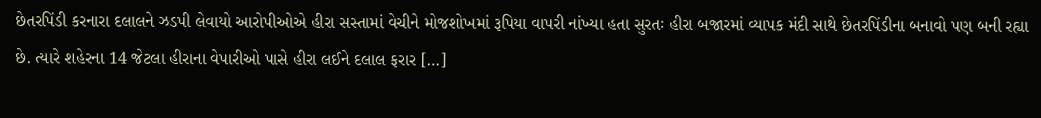છેતરપિંડી કરનારા દલાલને ઝડપી લેવાયો આરોપીઓએ હીરા સસ્તામાં વેચીને મોજશોખમાં રૂપિયા વાપરી નાંખ્યા હતા સુરતઃ હીરા બજારમાં વ્યાપક મંદી સાથે છેતરપિંડીના બનાવો પણ બની રહ્યા છે. ત્યારે શહેરના 14 જેટલા હીરાના વેપારીઓ પાસે હીરા લઈને દલાલ ફરાર […]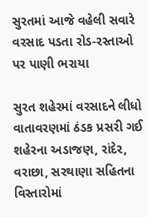સુરતમાં આજે વહેલી સવારે વરસાદ પડતા રોડ-રસ્તાઓ પર પાણી ભરાયા

સુરત શહેરમાં વરસાદને લીધો વાતાવરણમાં ઠંડક પ્રસરી ગઈ શહેરના અડાજણ, રાંદેર, વરાછા, સરથાણા સહિતના વિસ્તારોમાં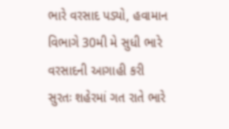ભારે વરસાદ પડ્યો, હવામાન વિભાગે 30મી મે સુધી ભારે વરસાદની આગાહી કરી સુરતઃ શહેરમાં ગત રાતે ભારે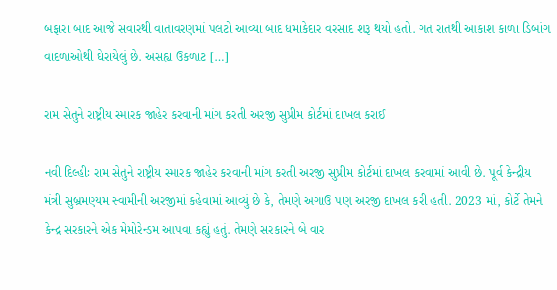બફારા બાદ આજે સવારથી વાતાવરણમાં પલટો આવ્યા બાદ ધમાકેદાર વરસાદ શરૂ થયો હતો. ગત રાતથી આકાશ કાળા ડિબાંગ વાદળાઓથી ઘેરાયેલું છે. અસહ્ય ઉકળાટ […]

રામ સેતુને રાષ્ટ્રીય સ્મારક જાહેર કરવાની માંગ કરતી અરજી સુપ્રીમ કોર્ટમાં દાખલ કરાઈ

નવી દિલ્હીઃ રામ સેતુને રાષ્ટ્રીય સ્મારક જાહેર કરવાની માંગ કરતી અરજી સુપ્રીમ કોર્ટમાં દાખલ કરવામાં આવી છે. પૂર્વ કેન્દ્રીય મંત્રી સુબ્રમણ્યમ સ્વામીની અરજીમાં કહેવામાં આવ્યું છે કે, તેમણે અગાઉ પણ અરજી દાખલ કરી હતી. 2023 માં, કોર્ટે તેમને કેન્દ્ર સરકારને એક મેમોરેન્ડમ આપવા કહ્યું હતું. તેમણે સરકારને બે વાર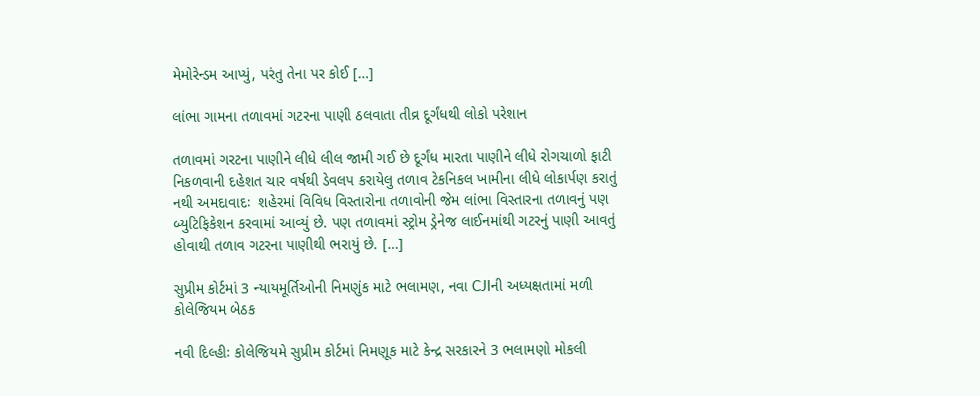મેમોરેન્ડમ આપ્યું, પરંતુ તેના પર કોઈ […]

લાંભા ગામના તળાવમાં ગટરના પાણી ઠલવાતા તીવ્ર દૂર્ગંધથી લોકો પરેશાન

તળાવમાં ગરટના પાણીને લીધે લીલ જામી ગઈ છે દૂર્ગંધ મારતા પાણીને લીધે રોગચાળો ફાટી નિકળવાની દહેશત ચાર વર્ષથી ડેવલપ કરાયેલુ તળાવ ટેકનિકલ ખામીના લીધે લોકાર્પણ કરાતું નથી અમદાવાદઃ  શહેરમાં વિવિધ વિસ્તારોના તળાવોની જેમ લાંભા વિસ્તારના તળાવનું પણ બ્યુટિફિકેશન કરવામાં આવ્યું છે. પણ તળાવમાં સ્ટ્રોમ ડ્રેનેજ લાઈનમાંથી ગટરનું પાણી આવતું હોવાથી તળાવ ગટરના પાણીથી ભરાયું છે. […]

સુપ્રીમ કોર્ટમાં 3 ન્યાયમૂર્તિઓની નિમણુંક માટે ભલામણ, નવા CJIની અધ્યક્ષતામાં મળી કોલેજિયમ બેઠક

નવી દિલ્હીઃ કોલેજિયમે સુપ્રીમ કોર્ટમાં નિમણૂક માટે કેન્દ્ર સરકારને 3 ભલામણો મોકલી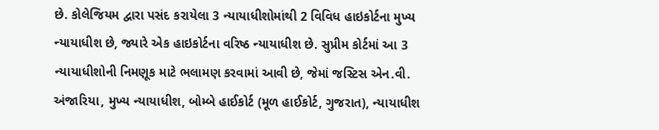છે. કોલેજિયમ દ્વારા પસંદ કરાયેલા 3 ન્યાયાધીશોમાંથી 2 વિવિધ હાઇકોર્ટના મુખ્ય ન્યાયાધીશ છે, જ્યારે એક હાઇકોર્ટના વરિષ્ઠ ન્યાયાધીશ છે. સુપ્રીમ કોર્ટમાં આ 3 ન્યાયાધીશોની નિમણૂક માટે ભલામણ કરવામાં આવી છે, જેમાં જસ્ટિસ એન.વી. અંજારિયા, મુખ્ય ન્યાયાધીશ, બોમ્બે હાઈકોર્ટ (મૂળ હાઈકોર્ટ, ગુજરાત), ન્યાયાધીશ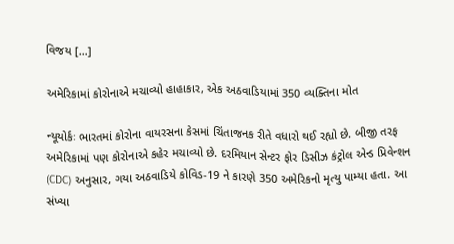વિજય […]

અમેરિકામાં કોરોનાએ મચાવ્યો હાહાકાર, એક અઠવાડિયામાં 350 વ્યક્તિના મોત

ન્યૂયોર્કઃ ભારતમાં કોરોના વાયરસના કેસમાં ચિંતાજનક રીતે વધારો થઈ રહ્યો છે. બીજી તરફ અમેરિકામાં પણ કોરોનાએ કહેર મચાવ્યો છે. દરમિયાન સેન્ટર ફોર ડિસીઝ કંટ્રોલ એન્ડ પ્રિવેન્શન (CDC) અનુસાર, ગયા અઠવાડિયે કોવિડ-19 ને કારણે 350 અમેરિકનો મૃત્યુ પામ્યા હતા. આ સંખ્યા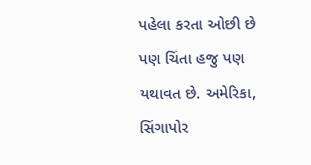પહેલા કરતા ઓછી છે પણ ચિંતા હજુ પણ યથાવત છે. અમેરિકા, સિંગાપોર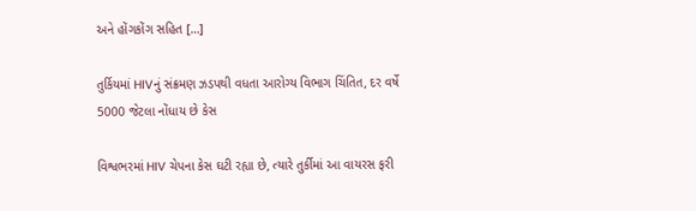અને હોંગકોંગ સહિત […]

તુર્કિયમાં HIVનું સંક્રમણ ઝડપથી વધતા આરોગ્ય વિભાગ ચિંતિત, દર વર્ષે 5000 જેટલા નોંધાય છે કેસ

વિશ્વભરમાં HIV ચેપના કેસ ઘટી રહ્યા છે, ત્યારે તુર્કીમાં આ વાયરસ ફરી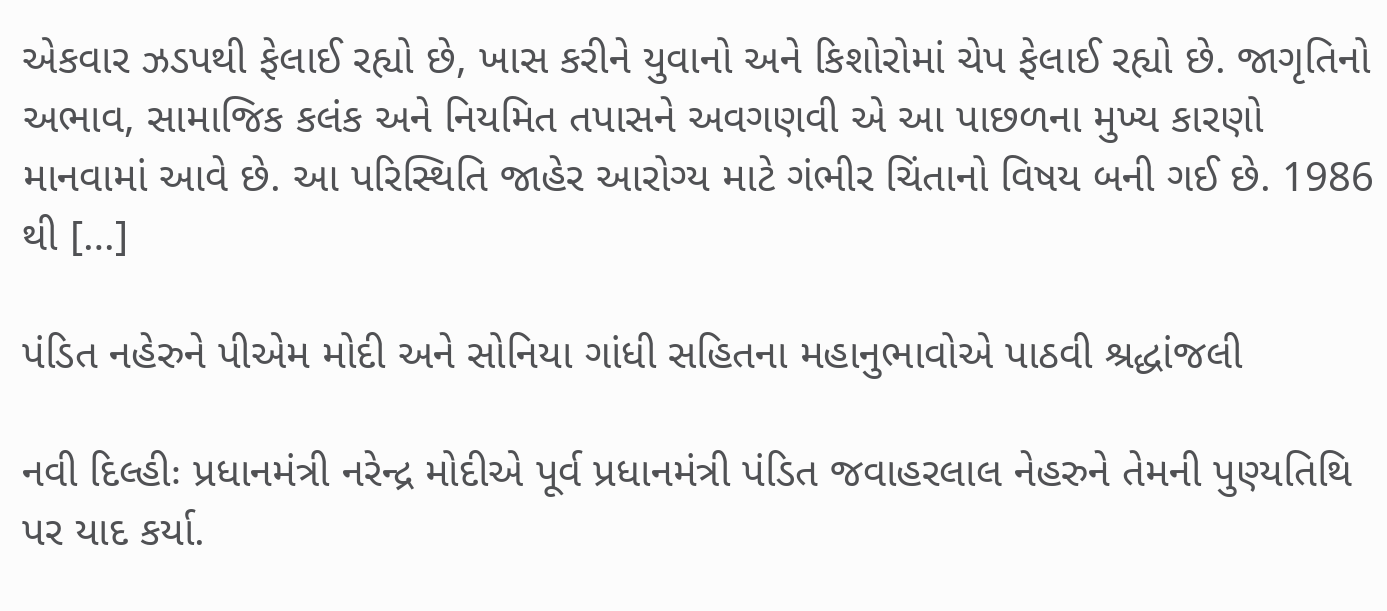એકવાર ઝડપથી ફેલાઈ રહ્યો છે, ખાસ કરીને યુવાનો અને કિશોરોમાં ચેપ ફેલાઈ રહ્યો છે. જાગૃતિનો અભાવ, સામાજિક કલંક અને નિયમિત તપાસને અવગણવી એ આ પાછળના મુખ્ય કારણો માનવામાં આવે છે. આ પરિસ્થિતિ જાહેર આરોગ્ય માટે ગંભીર ચિંતાનો વિષય બની ગઈ છે. 1986 થી […]

પંડિત નહેરુને પીએમ મોદી અને સોનિયા ગાંધી સહિતના મહાનુભાવોએ પાઠવી શ્રદ્ધાંજલી

નવી દિલ્હીઃ પ્રધાનમંત્રી નરેન્દ્ર મોદીએ પૂર્વ પ્રધાનમંત્રી પંડિત જવાહરલાલ નેહરુને તેમની પુણ્યતિથિ પર યાદ કર્યા.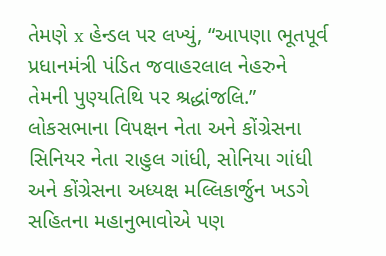તેમણે x હેન્ડલ પર લખ્યું, “આપણા ભૂતપૂર્વ પ્રધાનમંત્રી પંડિત જવાહરલાલ નેહરુને તેમની પુણ્યતિથિ પર શ્રદ્ધાંજલિ.” લોકસભાના વિપક્ષન નેતા અને કોંગ્રેસના સિનિયર નેતા રાહુલ ગાંધી, સોનિયા ગાંધી અને કોંગ્રેસના અધ્યક્ષ મલ્લિકાર્જુન ખડગે સહિતના મહાનુભાવોએ પણ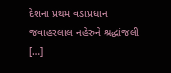દેશના પ્રથમ વડાપ્રધાન જવાહરલાલ નહેરુને શ્રદ્ધાંજલી […]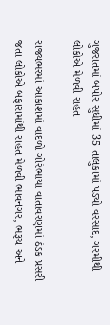ગુજરાતમાં બપોર સુધીમાં 35 તાલુકામાં પડ્યો વરસાદ, ગરમીથી લોકોએ મેળવી રાહત

રાજ્યભરમાં આકાશમાં વાદળો ગોરંભાયા વાતાવરણમાં ઠંડક પ્રસરી જતા લોકોએ બફારામાંથી રાહત મેળવી ભાવનગર, ભરૂચ અને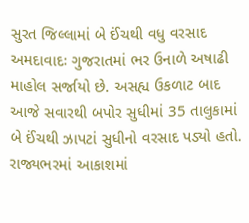સુરત જિલ્લામાં બે ઈંચથી વધુ વરસાદ અમદાવાદઃ ગુજરાતમાં ભર ઉનાળે અષાઢી માહોલ સર્જાયો છે. અસહ્ય ઉકળાટ બાદ આજે સવારથી બપોર સુધીમાં 35 તાલુકામાં બે ઈંચથી ઝાપટાં સુધીનો વરસાદ પડ્યો હતો. રાજ્યભરમાં આકાશમાં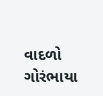વાદળો ગોરંભાયા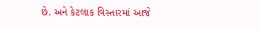છે. અને કેટલાક વિસ્તારમાં આજે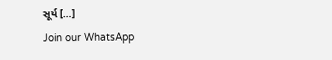સૂર્ય […]
Join our WhatsApp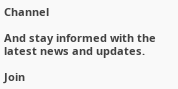Channel

And stay informed with the latest news and updates.

Join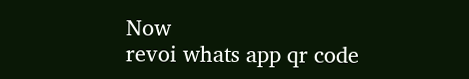Now
revoi whats app qr code